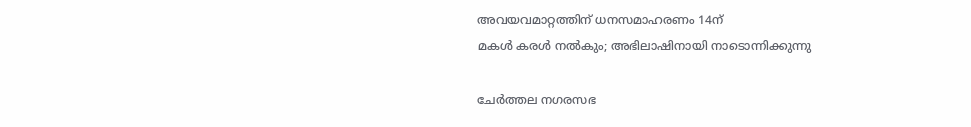അവയവമാറ്റത്തിന് ധനസമാഹരണം 14ന്
മകൾ കരൾ നൽകും; അഭിലാഷിനായി നാടൊന്നിക്കുന്നു

ചേർത്തല നഗരസഭ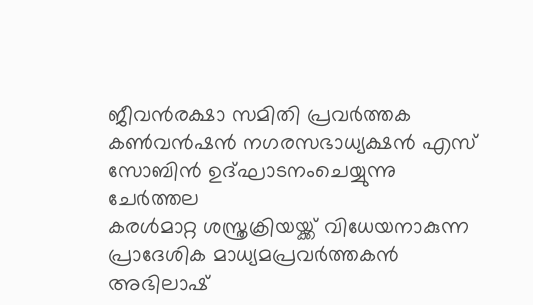ജീവൻരക്ഷാ സമിതി പ്രവർത്തക കൺവൻഷൻ നഗരസഭാധ്യക്ഷൻ എസ് സോബിൻ ഉദ്ഘാടനംചെയ്യുന്നു
ചേർത്തല
കരൾമാറ്റ ശസ്ത്രക്രിയയ്ക്ക് വിധേയനാകുന്ന പ്രാദേശിക മാധ്യമപ്രവർത്തകൻ അഭിലാഷ്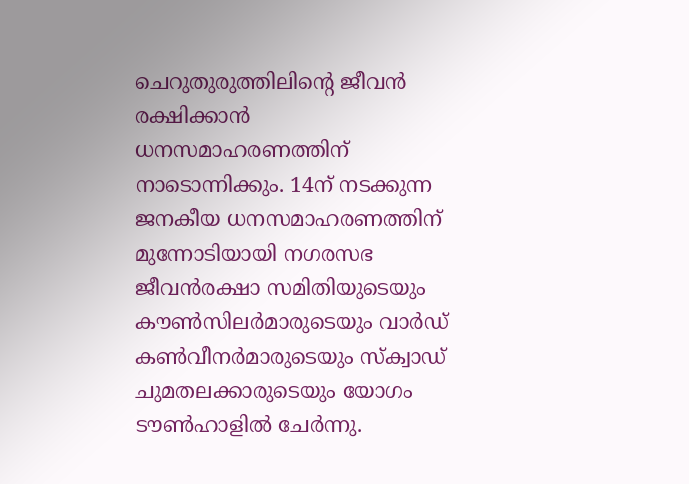ചെറുതുരുത്തിലിന്റെ ജീവൻ രക്ഷിക്കാൻ ധനസമാഹരണത്തിന് നാടൊന്നിക്കും. 14ന് നടക്കുന്ന ജനകീയ ധനസമാഹരണത്തിന് മുന്നോടിയായി നഗരസഭ ജീവൻരക്ഷാ സമിതിയുടെയും കൗൺസിലർമാരുടെയും വാർഡ് കൺവീനർമാരുടെയും സ്ക്വാഡ് ചുമതലക്കാരുടെയും യോഗം ടൗൺഹാളിൽ ചേർന്നു.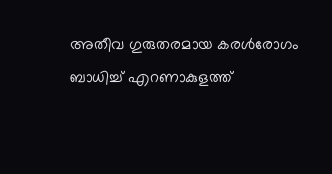അതീവ ഗുരുതരമായ കരൾരോഗം ബാധിച്ച് എറണാകുളത്ത്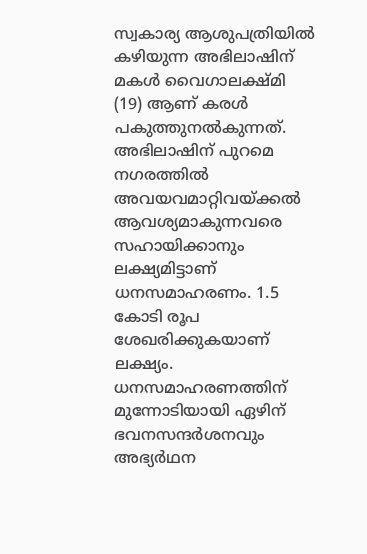സ്വകാര്യ ആശുപത്രിയിൽ കഴിയുന്ന അഭിലാഷിന് മകൾ വൈഗാലക്ഷ്മി (19) ആണ് കരൾ പകുത്തുനൽകുന്നത്. അഭിലാഷിന് പുറമെ നഗരത്തിൽ അവയവമാറ്റിവയ്ക്കൽ ആവശ്യമാകുന്നവരെ സഹായിക്കാനും ലക്ഷ്യമിട്ടാണ് ധനസമാഹരണം. 1.5 കോടി രൂപ ശേഖരിക്കുകയാണ് ലക്ഷ്യം. ധനസമാഹരണത്തിന് മുന്നോടിയായി ഏഴിന് ഭവനസന്ദർശനവും അഭ്യർഥന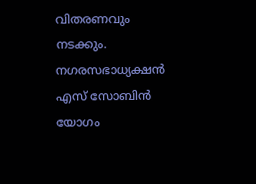വിതരണവും നടക്കും. നഗരസഭാധ്യക്ഷൻ എസ് സോബിൻ യോഗം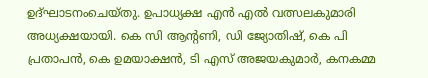ഉദ്ഘാടനംചെയ്തു. ഉപാധ്യക്ഷ എൻ എൽ വത്സലകുമാരി അധ്യക്ഷയായി. കെ സി ആന്റണി, ഡി ജ്യോതിഷ്, കെ പി പ്രതാപൻ, കെ ഉമയാക്ഷൻ, ടി എസ് അജയകുമാർ, കനകമ്മ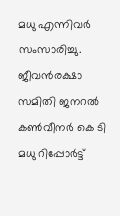മധു എന്നിവർ സംസാരിച്ചു. ജീവൻരക്ഷാ സമിതി ജനറൽ കൺവീനർ കെ ടി മധു റിപ്പോർട്ട്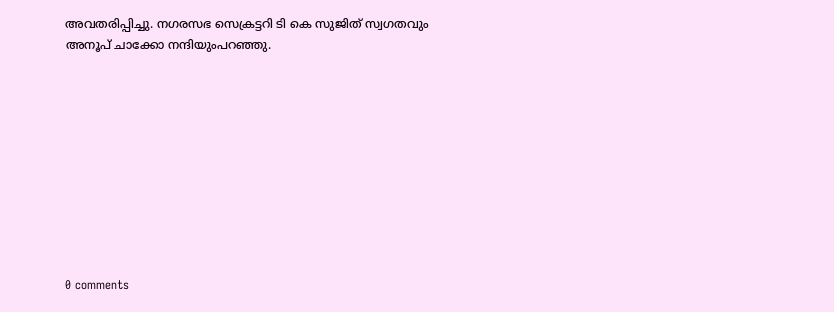അവതരിപ്പിച്ചു. നഗരസഭ സെക്രട്ടറി ടി കെ സുജിത് സ്വഗതവും അനൂപ് ചാക്കോ നന്ദിയുംപറഞ്ഞു.










0 comments